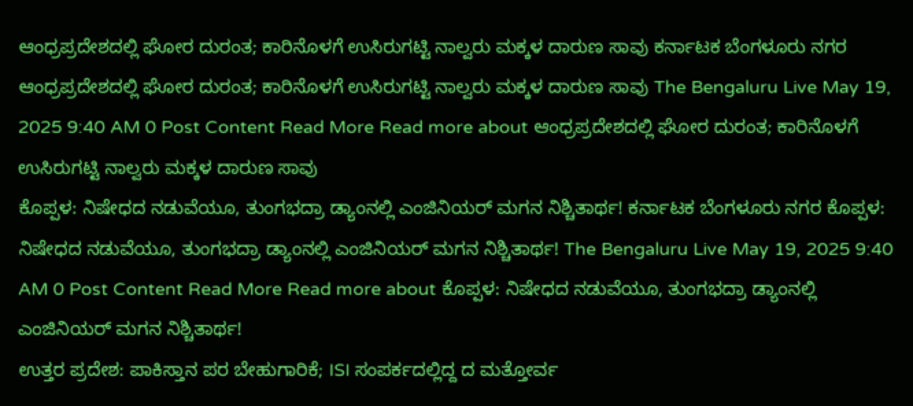ಆಂಧ್ರಪ್ರದೇಶದಲ್ಲಿ ಘೋರ ದುರಂತ; ಕಾರಿನೊಳಗೆ ಉಸಿರುಗಟ್ಟಿ ನಾಲ್ವರು ಮಕ್ಕಳ ದಾರುಣ ಸಾವು ಕರ್ನಾಟಕ ಬೆಂಗಳೂರು ನಗರ ಆಂಧ್ರಪ್ರದೇಶದಲ್ಲಿ ಘೋರ ದುರಂತ; ಕಾರಿನೊಳಗೆ ಉಸಿರುಗಟ್ಟಿ ನಾಲ್ವರು ಮಕ್ಕಳ ದಾರುಣ ಸಾವು The Bengaluru Live May 19, 2025 9:40 AM 0 Post Content Read More Read more about ಆಂಧ್ರಪ್ರದೇಶದಲ್ಲಿ ಘೋರ ದುರಂತ; ಕಾರಿನೊಳಗೆ ಉಸಿರುಗಟ್ಟಿ ನಾಲ್ವರು ಮಕ್ಕಳ ದಾರುಣ ಸಾವು
ಕೊಪ್ಪಳ: ನಿಷೇಧದ ನಡುವೆಯೂ, ತುಂಗಭದ್ರಾ ಡ್ಯಾಂನಲ್ಲಿ ಎಂಜಿನಿಯರ್ ಮಗನ ನಿಶ್ಚಿತಾರ್ಥ! ಕರ್ನಾಟಕ ಬೆಂಗಳೂರು ನಗರ ಕೊಪ್ಪಳ: ನಿಷೇಧದ ನಡುವೆಯೂ, ತುಂಗಭದ್ರಾ ಡ್ಯಾಂನಲ್ಲಿ ಎಂಜಿನಿಯರ್ ಮಗನ ನಿಶ್ಚಿತಾರ್ಥ! The Bengaluru Live May 19, 2025 9:40 AM 0 Post Content Read More Read more about ಕೊಪ್ಪಳ: ನಿಷೇಧದ ನಡುವೆಯೂ, ತುಂಗಭದ್ರಾ ಡ್ಯಾಂನಲ್ಲಿ ಎಂಜಿನಿಯರ್ ಮಗನ ನಿಶ್ಚಿತಾರ್ಥ!
ಉತ್ತರ ಪ್ರದೇಶ: ಪಾಕಿಸ್ತಾನ ಪರ ಬೇಹುಗಾರಿಕೆ; ISI ಸಂಪರ್ಕದಲ್ಲಿದ್ದ ದ ಮತ್ತೋರ್ವ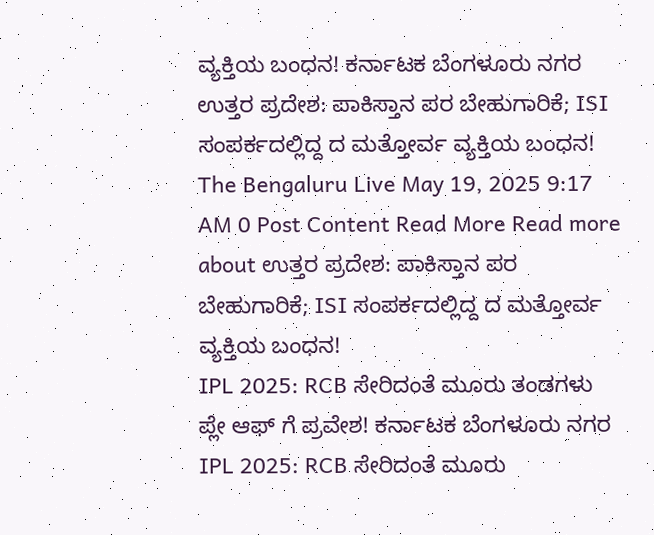ವ್ಯಕ್ತಿಯ ಬಂಧನ! ಕರ್ನಾಟಕ ಬೆಂಗಳೂರು ನಗರ ಉತ್ತರ ಪ್ರದೇಶ: ಪಾಕಿಸ್ತಾನ ಪರ ಬೇಹುಗಾರಿಕೆ; ISI ಸಂಪರ್ಕದಲ್ಲಿದ್ದ ದ ಮತ್ತೋರ್ವ ವ್ಯಕ್ತಿಯ ಬಂಧನ! The Bengaluru Live May 19, 2025 9:17 AM 0 Post Content Read More Read more about ಉತ್ತರ ಪ್ರದೇಶ: ಪಾಕಿಸ್ತಾನ ಪರ ಬೇಹುಗಾರಿಕೆ; ISI ಸಂಪರ್ಕದಲ್ಲಿದ್ದ ದ ಮತ್ತೋರ್ವ ವ್ಯಕ್ತಿಯ ಬಂಧನ!
IPL 2025: RCB ಸೇರಿದಂತೆ ಮೂರು ತಂಡಗಳು ಪ್ಲೇ ಆಫ್ ಗೆ ಪ್ರವೇಶ! ಕರ್ನಾಟಕ ಬೆಂಗಳೂರು ನಗರ IPL 2025: RCB ಸೇರಿದಂತೆ ಮೂರು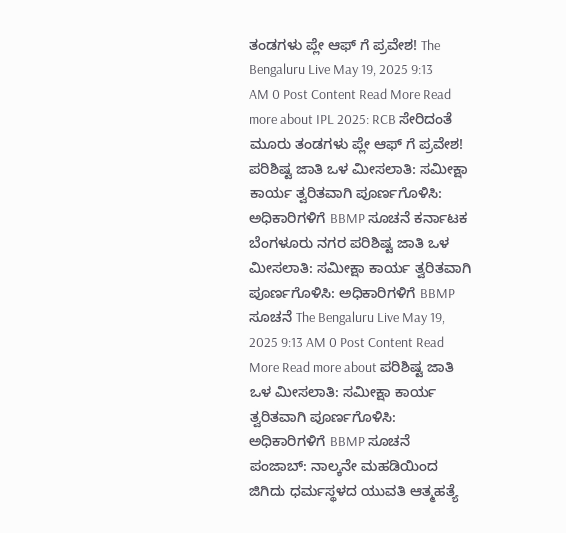ತಂಡಗಳು ಪ್ಲೇ ಆಫ್ ಗೆ ಪ್ರವೇಶ! The Bengaluru Live May 19, 2025 9:13 AM 0 Post Content Read More Read more about IPL 2025: RCB ಸೇರಿದಂತೆ ಮೂರು ತಂಡಗಳು ಪ್ಲೇ ಆಫ್ ಗೆ ಪ್ರವೇಶ!
ಪರಿಶಿಷ್ಟ ಜಾತಿ ಒಳ ಮೀಸಲಾತಿ: ಸಮೀಕ್ಷಾ ಕಾರ್ಯ ತ್ವರಿತವಾಗಿ ಪೂರ್ಣಗೊಳಿಸಿ: ಅಧಿಕಾರಿಗಳಿಗೆ BBMP ಸೂಚನೆ ಕರ್ನಾಟಕ ಬೆಂಗಳೂರು ನಗರ ಪರಿಶಿಷ್ಟ ಜಾತಿ ಒಳ ಮೀಸಲಾತಿ: ಸಮೀಕ್ಷಾ ಕಾರ್ಯ ತ್ವರಿತವಾಗಿ ಪೂರ್ಣಗೊಳಿಸಿ: ಅಧಿಕಾರಿಗಳಿಗೆ BBMP ಸೂಚನೆ The Bengaluru Live May 19, 2025 9:13 AM 0 Post Content Read More Read more about ಪರಿಶಿಷ್ಟ ಜಾತಿ ಒಳ ಮೀಸಲಾತಿ: ಸಮೀಕ್ಷಾ ಕಾರ್ಯ ತ್ವರಿತವಾಗಿ ಪೂರ್ಣಗೊಳಿಸಿ: ಅಧಿಕಾರಿಗಳಿಗೆ BBMP ಸೂಚನೆ
ಪಂಜಾಬ್: ನಾಲ್ಕನೇ ಮಹಡಿಯಿಂದ ಜಿಗಿದು ಧರ್ಮಸ್ಥಳದ ಯುವತಿ ಆತ್ಮಹತ್ಯೆ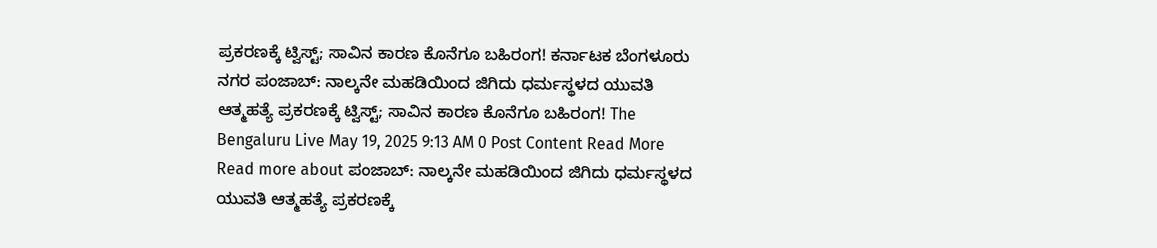ಪ್ರಕರಣಕ್ಕೆ ಟ್ವಿಸ್ಟ್; ಸಾವಿನ ಕಾರಣ ಕೊನೆಗೂ ಬಹಿರಂಗ! ಕರ್ನಾಟಕ ಬೆಂಗಳೂರು ನಗರ ಪಂಜಾಬ್: ನಾಲ್ಕನೇ ಮಹಡಿಯಿಂದ ಜಿಗಿದು ಧರ್ಮಸ್ಥಳದ ಯುವತಿ ಆತ್ಮಹತ್ಯೆ ಪ್ರಕರಣಕ್ಕೆ ಟ್ವಿಸ್ಟ್; ಸಾವಿನ ಕಾರಣ ಕೊನೆಗೂ ಬಹಿರಂಗ! The Bengaluru Live May 19, 2025 9:13 AM 0 Post Content Read More Read more about ಪಂಜಾಬ್: ನಾಲ್ಕನೇ ಮಹಡಿಯಿಂದ ಜಿಗಿದು ಧರ್ಮಸ್ಥಳದ ಯುವತಿ ಆತ್ಮಹತ್ಯೆ ಪ್ರಕರಣಕ್ಕೆ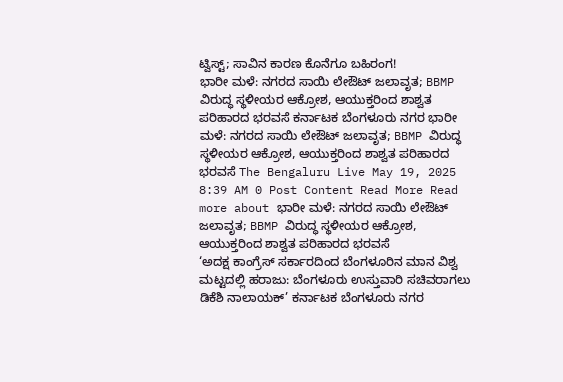ಟ್ವಿಸ್ಟ್; ಸಾವಿನ ಕಾರಣ ಕೊನೆಗೂ ಬಹಿರಂಗ!
ಭಾರೀ ಮಳೆ: ನಗರದ ಸಾಯಿ ಲೇಔಟ್ ಜಲಾವೃತ; BBMP ವಿರುದ್ಧ ಸ್ಥಳೀಯರ ಆಕ್ರೋಶ, ಆಯುಕ್ತರಿಂದ ಶಾಶ್ವತ ಪರಿಹಾರದ ಭರವಸೆ ಕರ್ನಾಟಕ ಬೆಂಗಳೂರು ನಗರ ಭಾರೀ ಮಳೆ: ನಗರದ ಸಾಯಿ ಲೇಔಟ್ ಜಲಾವೃತ; BBMP ವಿರುದ್ಧ ಸ್ಥಳೀಯರ ಆಕ್ರೋಶ, ಆಯುಕ್ತರಿಂದ ಶಾಶ್ವತ ಪರಿಹಾರದ ಭರವಸೆ The Bengaluru Live May 19, 2025 8:39 AM 0 Post Content Read More Read more about ಭಾರೀ ಮಳೆ: ನಗರದ ಸಾಯಿ ಲೇಔಟ್ ಜಲಾವೃತ; BBMP ವಿರುದ್ಧ ಸ್ಥಳೀಯರ ಆಕ್ರೋಶ, ಆಯುಕ್ತರಿಂದ ಶಾಶ್ವತ ಪರಿಹಾರದ ಭರವಸೆ
‘ಅದಕ್ಷ ಕಾಂಗ್ರೆಸ್ ಸರ್ಕಾರದಿಂದ ಬೆಂಗಳೂರಿನ ಮಾನ ವಿಶ್ವ ಮಟ್ಟದಲ್ಲಿ ಹರಾಜು: ಬೆಂಗಳೂರು ಉಸ್ತುವಾರಿ ಸಚಿವರಾಗಲು ಡಿಕೆಶಿ ನಾಲಾಯಕ್’ ಕರ್ನಾಟಕ ಬೆಂಗಳೂರು ನಗರ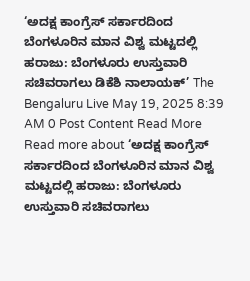‘ಅದಕ್ಷ ಕಾಂಗ್ರೆಸ್ ಸರ್ಕಾರದಿಂದ ಬೆಂಗಳೂರಿನ ಮಾನ ವಿಶ್ವ ಮಟ್ಟದಲ್ಲಿ ಹರಾಜು: ಬೆಂಗಳೂರು ಉಸ್ತುವಾರಿ ಸಚಿವರಾಗಲು ಡಿಕೆಶಿ ನಾಲಾಯಕ್’ The Bengaluru Live May 19, 2025 8:39 AM 0 Post Content Read More Read more about ‘ಅದಕ್ಷ ಕಾಂಗ್ರೆಸ್ ಸರ್ಕಾರದಿಂದ ಬೆಂಗಳೂರಿನ ಮಾನ ವಿಶ್ವ ಮಟ್ಟದಲ್ಲಿ ಹರಾಜು: ಬೆಂಗಳೂರು ಉಸ್ತುವಾರಿ ಸಚಿವರಾಗಲು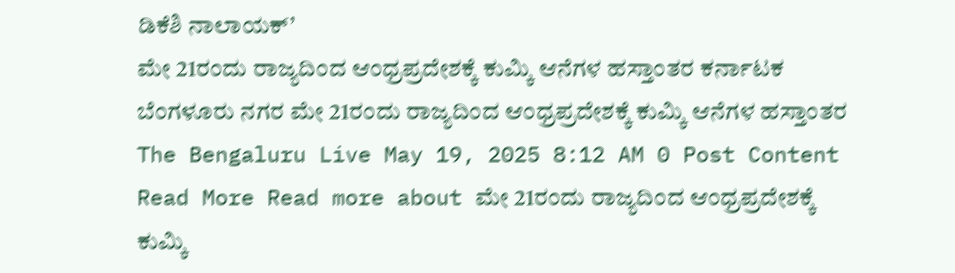ಡಿಕೆಶಿ ನಾಲಾಯಕ್’
ಮೇ 21ರಂದು ರಾಜ್ಯದಿಂದ ಆಂಧ್ರಪ್ರದೇಶಕ್ಕೆ ಕುಮ್ಕಿ ಆನೆಗಳ ಹಸ್ತಾಂತರ ಕರ್ನಾಟಕ ಬೆಂಗಳೂರು ನಗರ ಮೇ 21ರಂದು ರಾಜ್ಯದಿಂದ ಆಂಧ್ರಪ್ರದೇಶಕ್ಕೆ ಕುಮ್ಕಿ ಆನೆಗಳ ಹಸ್ತಾಂತರ The Bengaluru Live May 19, 2025 8:12 AM 0 Post Content Read More Read more about ಮೇ 21ರಂದು ರಾಜ್ಯದಿಂದ ಆಂಧ್ರಪ್ರದೇಶಕ್ಕೆ ಕುಮ್ಕಿ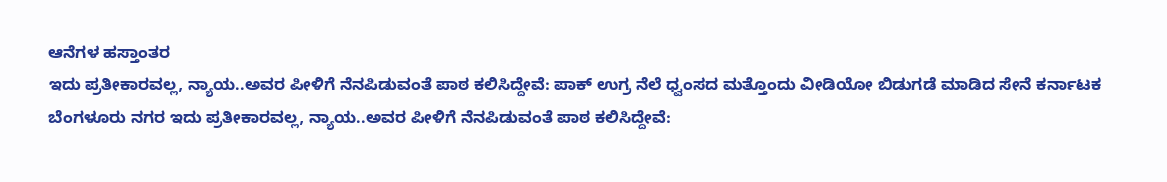ಆನೆಗಳ ಹಸ್ತಾಂತರ
ಇದು ಪ್ರತೀಕಾರವಲ್ಲ, ನ್ಯಾಯ..ಅವರ ಪೀಳಿಗೆ ನೆನಪಿಡುವಂತೆ ಪಾಠ ಕಲಿಸಿದ್ದೇವೆ: ಪಾಕ್ ಉಗ್ರ ನೆಲೆ ಧ್ವಂಸದ ಮತ್ತೊಂದು ವೀಡಿಯೋ ಬಿಡುಗಡೆ ಮಾಡಿದ ಸೇನೆ ಕರ್ನಾಟಕ ಬೆಂಗಳೂರು ನಗರ ಇದು ಪ್ರತೀಕಾರವಲ್ಲ, ನ್ಯಾಯ..ಅವರ ಪೀಳಿಗೆ ನೆನಪಿಡುವಂತೆ ಪಾಠ ಕಲಿಸಿದ್ದೇವೆ: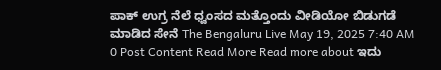ಪಾಕ್ ಉಗ್ರ ನೆಲೆ ಧ್ವಂಸದ ಮತ್ತೊಂದು ವೀಡಿಯೋ ಬಿಡುಗಡೆ ಮಾಡಿದ ಸೇನೆ The Bengaluru Live May 19, 2025 7:40 AM 0 Post Content Read More Read more about ಇದು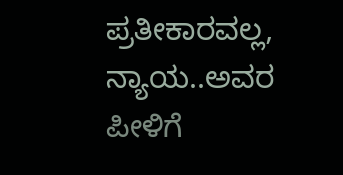ಪ್ರತೀಕಾರವಲ್ಲ, ನ್ಯಾಯ..ಅವರ ಪೀಳಿಗೆ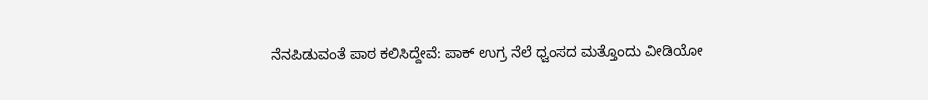ನೆನಪಿಡುವಂತೆ ಪಾಠ ಕಲಿಸಿದ್ದೇವೆ: ಪಾಕ್ ಉಗ್ರ ನೆಲೆ ಧ್ವಂಸದ ಮತ್ತೊಂದು ವೀಡಿಯೋ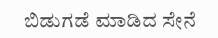ಬಿಡುಗಡೆ ಮಾಡಿದ ಸೇನೆ